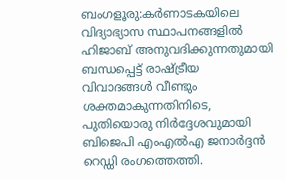ബംഗളൂരു:കർണാടകയിലെ വിദ്യാഭ്യാസ സ്ഥാപനങ്ങളിൽ ഹിജാബ് അനുവദിക്കുന്നതുമായി ബന്ധപ്പെട്ട് രാഷ്ട്രീയ വിവാദങ്ങൾ വീണ്ടും ശക്തമാകുന്നതിനിടെ, പുതിയൊരു നിർദ്ദേശവുമായി ബിജെപി എംഎൽഎ ജനാർദ്ദൻ റെഡ്ഡി രംഗത്തെത്തി.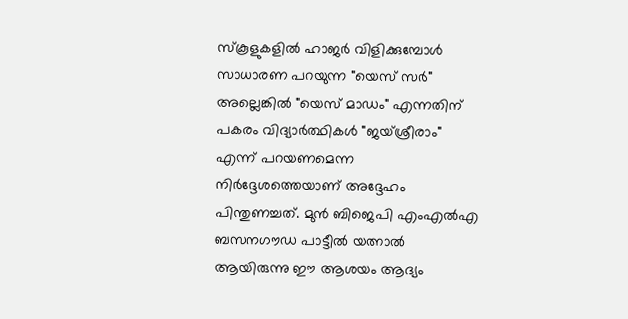സ്കൂളുകളിൽ ഹാജർ വിളിക്കുമ്പോൾ സാധാരണ പറയുന്ന "യെസ് സർ" അല്ലെങ്കിൽ "യെസ് മാഡം" എന്നതിന് പകരം വിദ്യാർത്ഥികൾ "ജയ്ശ്രീരാം" എന്ന് പറയണമെന്ന നിർദ്ദേശത്തെയാണ് അദ്ദേഹം പിന്തുണച്ചത്. മുൻ ബിജെപി എംഎൽഎ ബസനഗൗഡ പാട്ടീൽ യത്നാൽ ആയിരുന്നു ഈ ആശയം ആദ്യം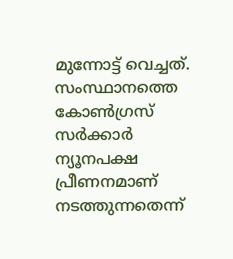മുന്നോട്ട് വെച്ചത്.
സംസ്ഥാനത്തെ കോൺഗ്രസ് സർക്കാർ ന്യൂനപക്ഷ പ്രീണനമാണ് നടത്തുന്നതെന്ന്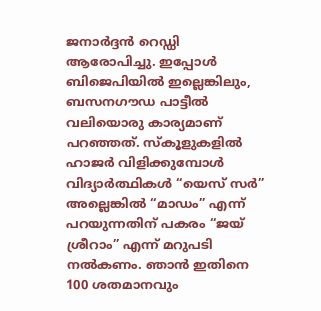ജനാർദ്ദൻ റെഡ്ഡി ആരോപിച്ചു. ഇപ്പോൾ ബിജെപിയിൽ ഇല്ലെങ്കിലും, ബസനഗൗഡ പാട്ടീൽ വലിയൊരു കാര്യമാണ് പറഞ്ഞത്. സ്കൂളുകളിൽ ഹാജർ വിളിക്കുമ്പോൾ വിദ്യാർത്ഥികൾ “യെസ് സർ” അല്ലെങ്കിൽ “മാഡം” എന്ന് പറയുന്നതിന് പകരം “ജയ് ശ്രീറാം” എന്ന് മറുപടി നൽകണം. ഞാൻ ഇതിനെ 100 ശതമാനവും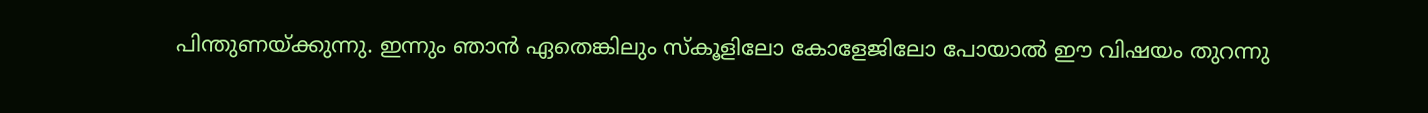പിന്തുണയ്ക്കുന്നു. ഇന്നും ഞാൻ ഏതെങ്കിലും സ്കൂളിലോ കോളേജിലോ പോയാൽ ഈ വിഷയം തുറന്നു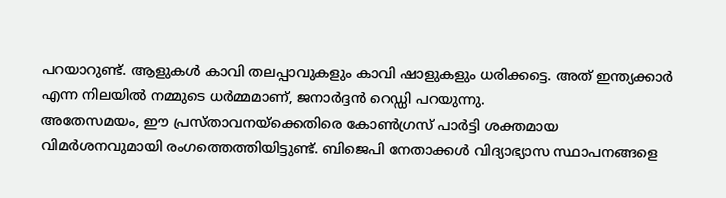പറയാറുണ്ട്. ആളുകൾ കാവി തലപ്പാവുകളും കാവി ഷാളുകളും ധരിക്കട്ടെ. അത് ഇന്ത്യക്കാർ എന്ന നിലയിൽ നമ്മുടെ ധർമ്മമാണ്, ജനാർദ്ദൻ റെഡ്ഡി പറയുന്നു.
അതേസമയം, ഈ പ്രസ്താവനയ്ക്കെതിരെ കോൺഗ്രസ് പാർട്ടി ശക്തമായ വിമർശനവുമായി രംഗത്തെത്തിയിട്ടുണ്ട്. ബിജെപി നേതാക്കൾ വിദ്യാഭ്യാസ സ്ഥാപനങ്ങളെ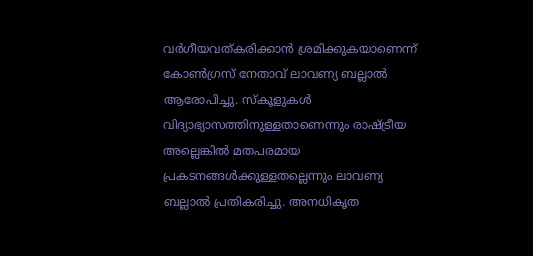വർഗീയവത്കരിക്കാൻ ശ്രമിക്കുകയാണെന്ന് കോൺഗ്രസ് നേതാവ് ലാവണ്യ ബല്ലാൽ ആരോപിച്ചു. സ്കൂളുകൾ വിദ്യാഭ്യാസത്തിനുള്ളതാണെന്നും രാഷ്ട്രീയ അല്ലെങ്കിൽ മതപരമായ പ്രകടനങ്ങൾക്കുള്ളതല്ലെന്നും ലാവണ്യ ബല്ലാൽ പ്രതികരിച്ചു. അനധികൃത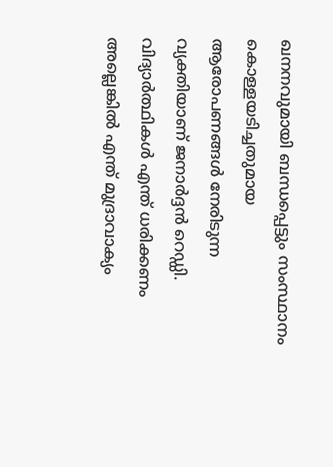ഖനനവുമായി ബന്ധപ്പെട്ടും സംസ്ഥാനം കൊള്ളയടിച്ചതുമായ ആരോപണങ്ങൾ നേരിടുന്ന വ്യക്തിയാണ് ജനാർദ്ദൻ റെഡ്ഡി. വിദ്യാർത്ഥികൾ എന്ത് ധരിക്കണം അല്ലെങ്കിൽ എന്ത് മുദ്രാവാക്യം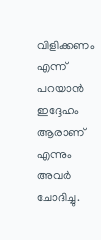വിളിക്കണം എന്ന് പറയാൻ ഇദ്ദേഹം ആരാണ് എന്നും അവർ ചോദിച്ചു.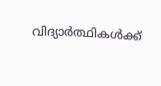വിദ്യാർത്ഥികൾക്ക്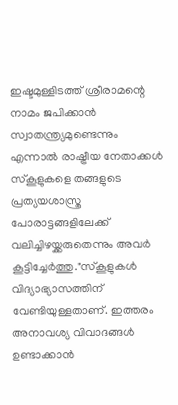ഇഷ്ടമുള്ളിടത്ത് ശ്രീരാമന്റെ നാമം ജപിക്കാൻ സ്വാതന്ത്ര്യമുണ്ടെന്നും എന്നാൽ രാഷ്ട്രീയ നേതാക്കൾ സ്കൂളുകളെ തങ്ങളുടെ പ്രത്യയശാസ്ത്ര പോരാട്ടങ്ങളിലേക്ക് വലിച്ചിഴയ്ക്കരുതെന്നും അവർ കൂട്ടിച്ചേർത്തു."സ്കൂളുകൾ വിദ്യാഭ്യാസത്തിന് വേണ്ടിയുള്ളതാണ്. ഇത്തരം അനാവശ്യ വിവാദങ്ങൾ ഉണ്ടാക്കാൻ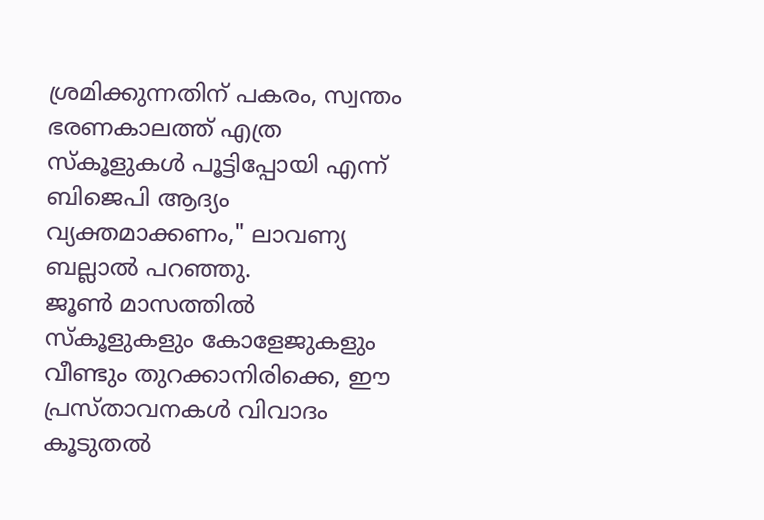ശ്രമിക്കുന്നതിന് പകരം, സ്വന്തം ഭരണകാലത്ത് എത്ര സ്കൂളുകൾ പൂട്ടിപ്പോയി എന്ന് ബിജെപി ആദ്യം വ്യക്തമാക്കണം," ലാവണ്യ ബല്ലാൽ പറഞ്ഞു.
ജൂൺ മാസത്തിൽ സ്കൂളുകളും കോളേജുകളും വീണ്ടും തുറക്കാനിരിക്കെ, ഈ പ്രസ്താവനകൾ വിവാദം കൂടുതൽ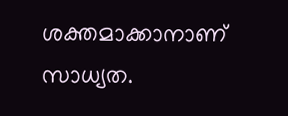ശക്തമാക്കാനാണ് സാധ്യത.